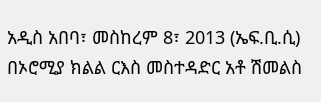አዲስ አበባ፣ መስከረም 8፣ 2013 (ኤፍ.ቢ.ሲ) በኦሮሚያ ክልል ርእስ መስተዳድር አቶ ሽመልስ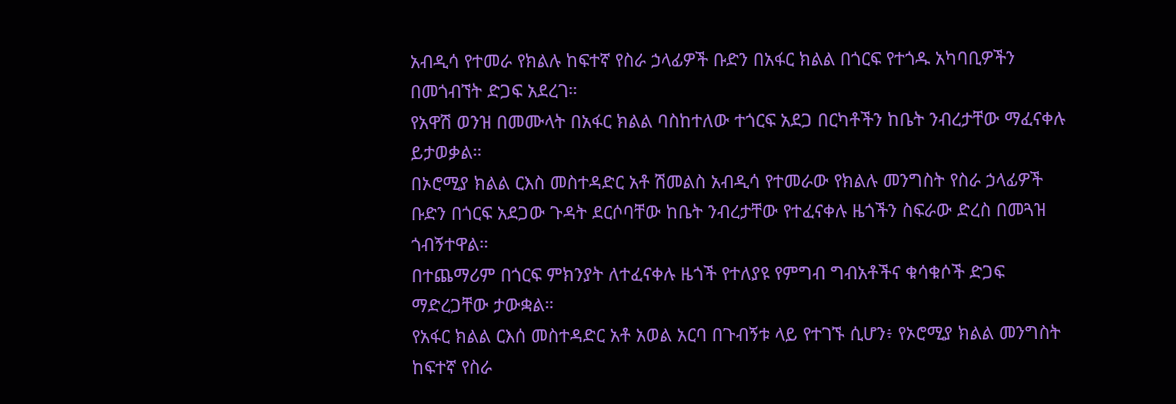አብዲሳ የተመራ የክልሉ ከፍተኛ የስራ ኃላፊዎች ቡድን በአፋር ክልል በጎርፍ የተጎዱ አካባቢዎችን በመጎብኘት ድጋፍ አደረገ።
የአዋሽ ወንዝ በመሙላት በአፋር ክልል ባስከተለው ተጎርፍ አደጋ በርካቶችን ከቤት ንብረታቸው ማፈናቀሉ ይታወቃል።
በኦሮሚያ ክልል ርእስ መስተዳድር አቶ ሽመልስ አብዲሳ የተመራው የክልሉ መንግስት የስራ ኃላፊዎች ቡድን በጎርፍ አደጋው ጉዳት ደርሶባቸው ከቤት ንብረታቸው የተፈናቀሉ ዜጎችን ስፍራው ድረስ በመጓዝ ጎብኝተዋል።
በተጨማሪም በጎርፍ ምክንያት ለተፈናቀሉ ዜጎች የተለያዩ የምግብ ግብአቶችና ቁሳቁሶች ድጋፍ ማድረጋቸው ታውቋል።
የአፋር ክልል ርእሰ መስተዳድር አቶ አወል አርባ በጉብኝቱ ላይ የተገኙ ሲሆን፥ የኦሮሚያ ክልል መንግስት ከፍተኛ የስራ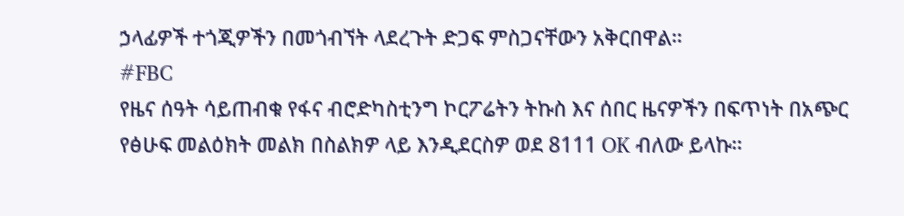ኃላፊዎች ተጎጂዎችን በመጎብኘት ላደረጉት ድጋፍ ምስጋናቸውን አቅርበዋል።
#FBC
የዜና ሰዓት ሳይጠብቁ የፋና ብሮድካስቲንግ ኮርፖሬትን ትኩስ እና ሰበር ዜናዎችን በፍጥነት በአጭር የፅሁፍ መልዕክት መልክ በስልክዎ ላይ እንዲደርስዎ ወደ 8111 OK ብለው ይላኩ።